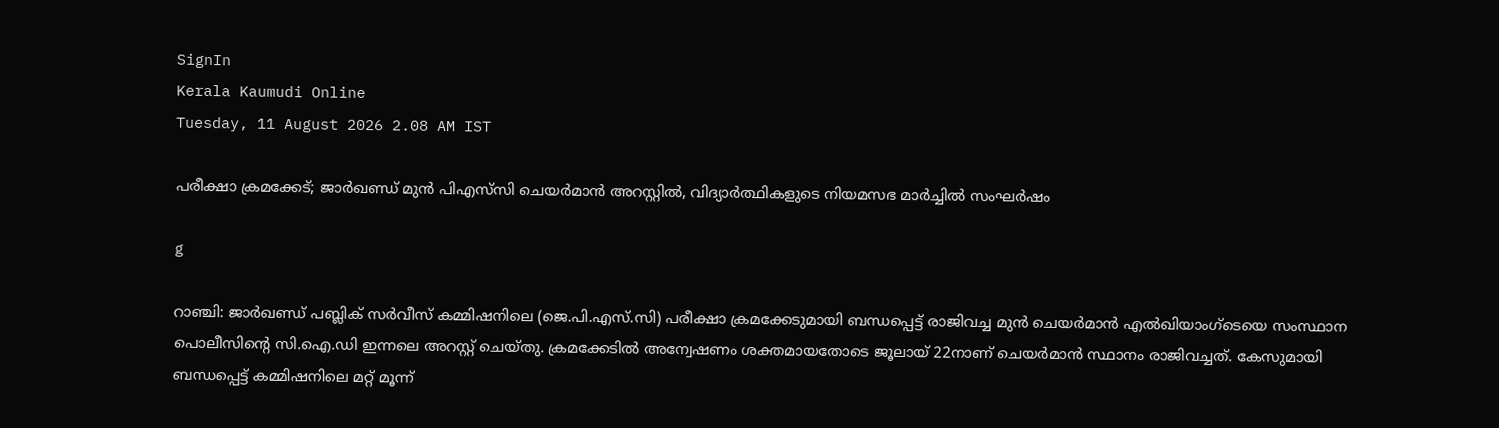SignIn
Kerala Kaumudi Online
Tuesday, 11 August 2026 2.08 AM IST

പരീക്ഷാ ക്രമക്കേട്; ജാർഖണ്ഡ് മുൻ പിഎസ്‌സി ചെയർമാൻ അറസ്റ്റിൽ, വിദ്യാർത്ഥികളുടെ നിയമസഭ മാർച്ചിൽ സംഘർഷം

g

റാഞ്ചി: ജാർഖണ്ഡ് പബ്ലിക് സർവീസ് കമ്മിഷനിലെ (ജെ.പി.എസ്.സി) പരീക്ഷാ ക്രമക്കേടുമായി ബന്ധപ്പെട്ട് രാജിവച്ച മുൻ ചെയർമാൻ എൽഖിയാംഗ്‌ടെയെ സംസ്ഥാന പൊലീസിന്റെ സി.ഐ.ഡി ഇന്നലെ അറസ്റ്റ് ചെയ്തു. ക്രമക്കേടിൽ അന്വേഷണം ശക്തമായതോടെ ജൂലായ് 22നാണ് ചെയർമാൻ സ്ഥാനം രാജിവച്ചത്. കേസുമായി ബന്ധപ്പെട്ട് കമ്മിഷനിലെ മറ്റ് മൂന്ന്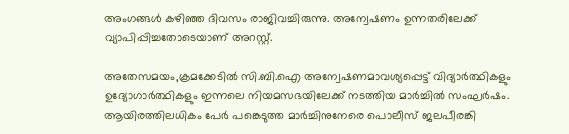അംഗങ്ങൾ കഴിഞ്ഞ ദിവസം രാജിവച്ചിരുന്നു. അന്വേഷണം ഉന്നതരിലേക്ക് വ്യാപിപ്പിച്ചതോടെയാണ് അറസ്റ്റ്.

അതേസമയം,ക്രമക്കേടിൽ സി.ബി.ഐ അന്വേഷണമാവശ്യപ്പെട്ട് വിദ്യാർത്ഥികളും ഉദ്യോഗാർത്ഥികളും ഇന്നലെ നിയമസഭയിലേക്ക് നടത്തിയ മാർച്ചിൽ സംഘർഷം. ആയിരത്തിലധികം പേർ പങ്കെടുത്ത മാർച്ചിനുനേരെ പൊലീസ് ജലപീരങ്കി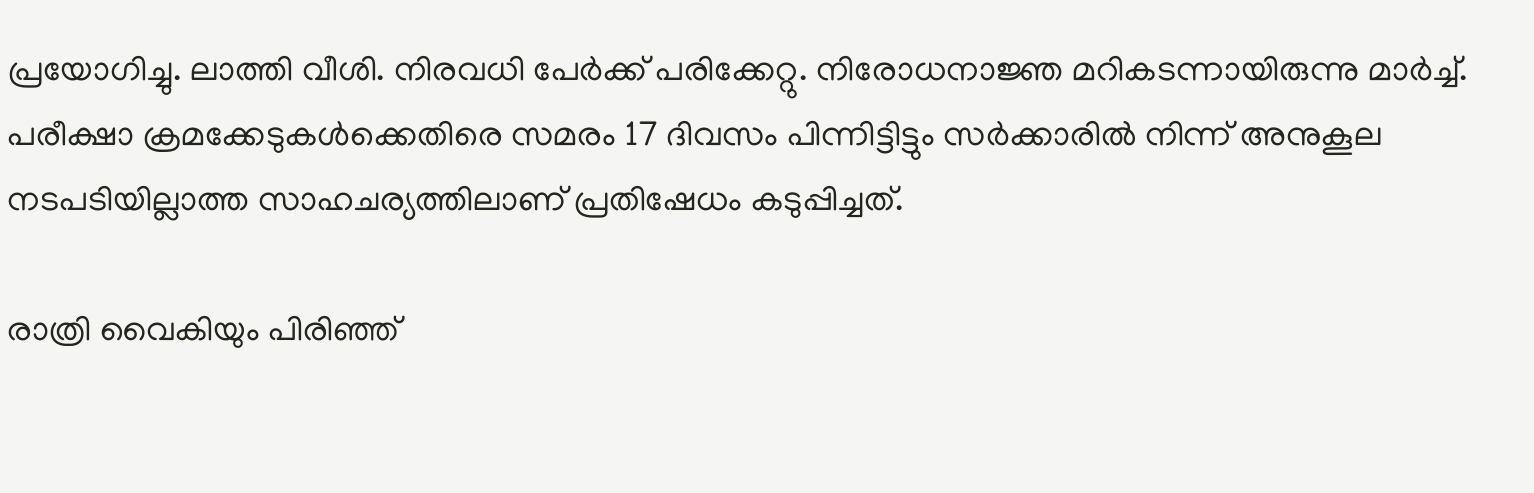പ്രയോഗിച്ചു. ലാത്തി വീശി. നിരവധി പേർക്ക് പരിക്കേറ്റു. നിരോധനാജ്ഞ മറികടന്നായിരുന്നു മാർച്ച്. പരീക്ഷാ ക്രമക്കേടുകൾക്കെതിരെ സമരം 17 ദിവസം പിന്നിട്ടിട്ടും സർക്കാരിൽ നിന്ന് അനുകൂല നടപടിയില്ലാത്ത സാഹചര്യത്തിലാണ് പ്രതിഷേധം കടുപ്പിച്ചത്.

രാത്രി വൈകിയും പിരിഞ്ഞ്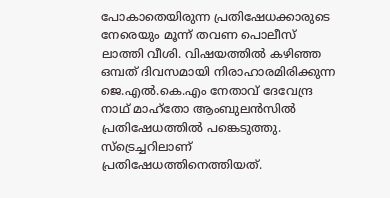പോകാതെയിരുന്ന പ്രതിഷേധക്കാരുടെ നേരെയും മൂന്ന് തവണ പൊലീസ് ലാത്തി വീശി. വിഷയത്തിൽ കഴിഞ്ഞ ഒമ്പത് ദിവസമായി നിരാഹാരമിരിക്കുന്ന ജെ.എൽ.കെ.എം നേതാവ് ദേവേന്ദ്ര നാഥ് മാഹ്‌തോ ആംബുലൻസിൽ പ്രതിഷേധത്തിൽ പങ്കെടുത്തു. സ്‌ട്രെച്ചറിലാണ് പ്രതിഷേധത്തിനെത്തിയത്.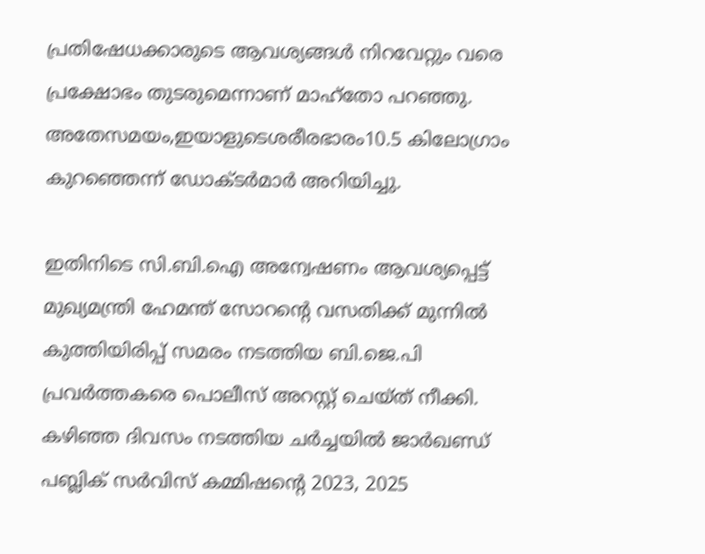പ്രതിഷേധക്കാരുടെ ആവശ്യങ്ങൾ നിറവേറ്റും വരെ പ്രക്ഷോഭം തുടരുമെന്നാണ് മാഹ്‌തോ പറഞ്ഞു. അതേസമയം,ഇയാളുടെശരീരഭാരം10.5 കിലോഗ്രാം കുറഞ്ഞെന്ന് ഡോക്ടർമാർ അറിയിച്ചു.

ഇതിനിടെ സി.ബി.ഐ അന്വേഷണം ആവശ്യപ്പെട്ട് മുഖ്യമന്ത്രി ഹേമന്ത് സോറന്റെ വസതിക്ക് മുന്നിൽ കുത്തിയിരിപ്പ് സമരം നടത്തിയ ബി.ജെ.പി പ്രവർത്തകരെ പൊലീസ് അറസ്റ്റ് ചെയ്ത് നീക്കി. കഴിഞ്ഞ ദിവസം നടത്തിയ ചർച്ചയിൽ ജാർഖണ്ഡ് പബ്ലിക് സർവിസ് കമ്മിഷന്റെ 2023, 2025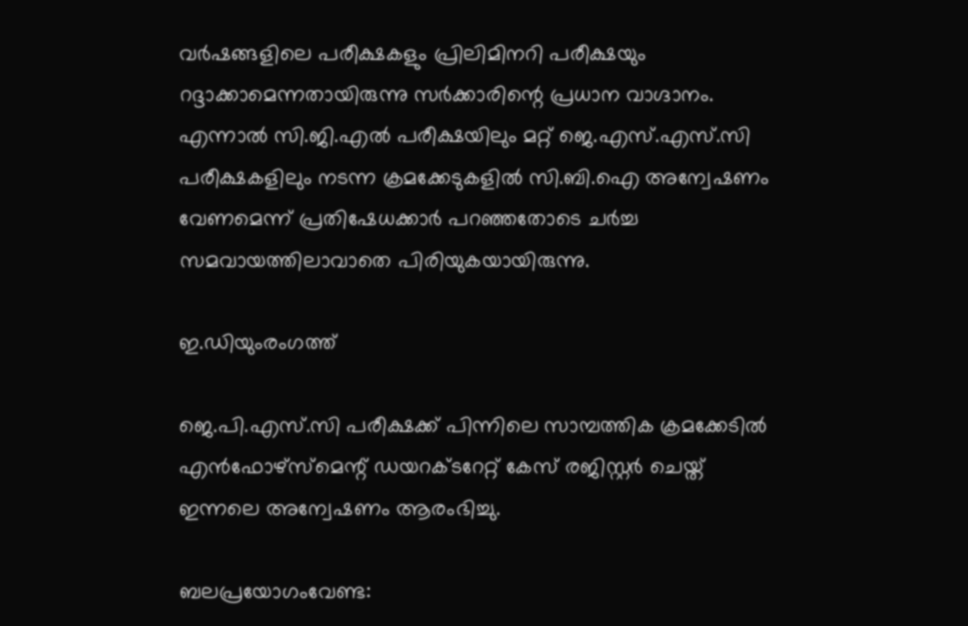വർഷങ്ങളിലെ പരീക്ഷകളും പ്രിലിമിനറി പരീക്ഷയും റദ്ദാക്കാമെന്നതായിരുന്നു സർക്കാരിന്റെ പ്രധാന വാഗ്ദാനം. എന്നാൽ സി.ജി.എൽ പരീക്ഷയിലും മറ്റ് ജെ.എസ്.എസ്.സി പരീക്ഷകളിലും നടന്ന ക്രമക്കേടുകളിൽ സി.ബി.ഐ അന്വേഷണം വേണമെന്ന് പ്രതിഷേധക്കാർ പറഞ്ഞതോടെ ചർച്ച സമവായത്തിലാവാതെ പിരിയുകയായിരുന്നു.

ഇ.ഡിയുംരംഗത്ത്

ജെ.പി.എസ്.സി പരീക്ഷക്ക് പിന്നിലെ സാമ്പത്തിക ക്രമക്കേടിൽ എൻഫോഴ്സ്‌മെന്റ് ഡയറക്ടറേറ്റ് കേസ് രജിസ്റ്റർ ചെയ്ത് ഇന്നലെ അന്വേഷണം ആരംഭിച്ചു.

ബലപ്രയോഗംവേണ്ട: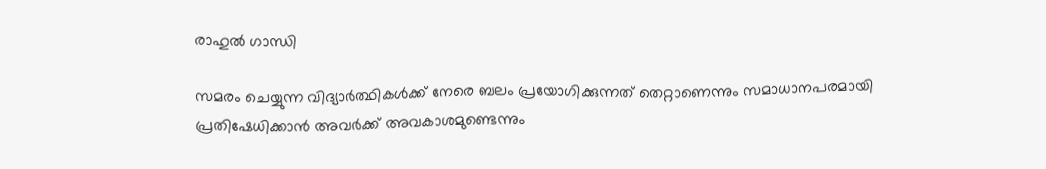രാഹുൽ ഗാന്ധി

സമരം ചെയ്യുന്ന വിദ്യാർത്ഥികൾക്ക് നേരെ ബലം പ്രയോഗിക്കുന്നത് തെറ്റാണെന്നും സമാധാനപരമായി പ്രതിഷേധിക്കാൻ അവർക്ക് അവകാശമുണ്ടെന്നും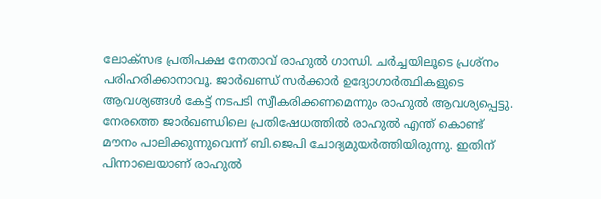ലോക്സഭ പ്രതിപക്ഷ നേതാവ് രാഹുൽ ഗാന്ധി. ചർച്ചയിലൂടെ പ്രശ്നം പരിഹരിക്കാനാവൂ. ജാർഖണ്ഡ് സർക്കാർ ഉദ്യോഗാർത്ഥികളുടെ ആവശ്യങ്ങൾ കേട്ട് നടപടി സ്വീകരിക്കണമെന്നും രാഹുൽ ആവശ്യപ്പെട്ടു. നേരത്തെ ജാർഖണ്ഡിലെ പ്രതിഷേധത്തിൽ രാഹുൽ എന്ത് കൊണ്ട് മൗനം പാലിക്കുന്നുവെന്ന് ബി.ജെപി ചോദ്യമുയർത്തിയിരുന്നു. ഇതിന് പിന്നാലെയാണ് രാഹുൽ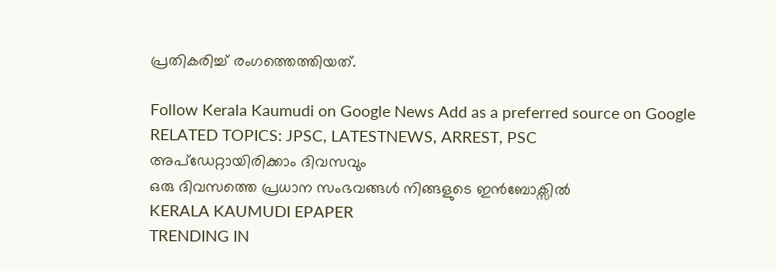പ്രതികരിച്ച് രംഗത്തെത്തിയത്.

Follow Kerala Kaumudi on Google News Add as a preferred source on Google
RELATED TOPICS: JPSC, LATESTNEWS, ARREST, PSC
അപ്ഡേറ്റായിരിക്കാം ദിവസവും
ഒരു ദിവസത്തെ പ്രധാന സംഭവങ്ങൾ നിങ്ങളുടെ ഇൻബോക്സിൽ
KERALA KAUMUDI EPAPER
TRENDING IN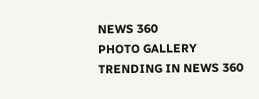NEWS 360
PHOTO GALLERY
TRENDING IN NEWS 360